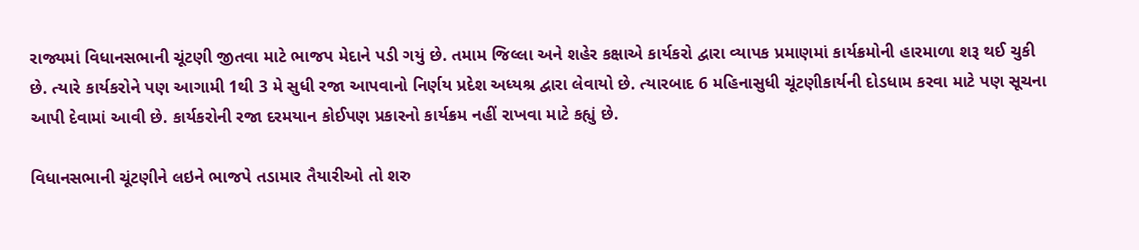રાજ્યમાં વિધાનસભાની ચૂંટણી જીતવા માટે ભાજપ મેદાને પડી ગયું છે. તમામ જિલ્લા અને શહેર કક્ષાએ કાર્યકરો દ્વારા વ્યાપક પ્રમાણમાં કાર્યક્રમોની હારમાળા શરૂ થઈ ચુકી છે. ત્યારે કાર્યકરોને પણ આગામી 1થી 3 મે સુધી રજા આપવાનો નિર્ણય પ્રદેશ અધ્યશ્ર દ્વારા લેવાયો છે. ત્યારબાદ 6 મહિનાસુધી ચૂંટણીકાર્યની દોડધામ કરવા માટે પણ સૂચના આપી દેવામાં આવી છે. કાર્યકરોની રજા દરમયાન કોઈપણ પ્રકારનો કાર્યક્રમ નહીં રાખવા માટે કહ્યું છે.

વિધાનસભાની ચૂંટણીને લઇને ભાજપે તડામાર તૈયારીઓ તો શરુ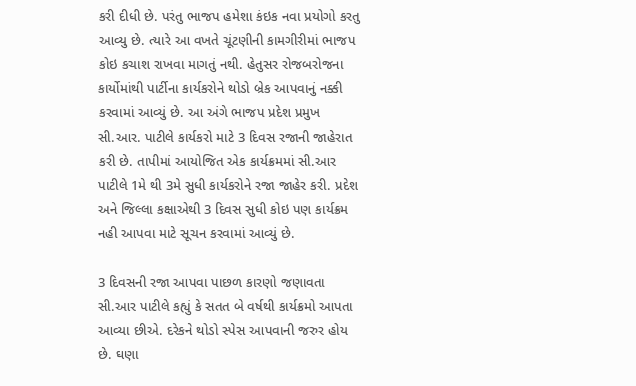કરી દીધી છે. પરંતુ ભાજપ હમેશા કંઇક નવા પ્રયોગો કરતુ આવ્યુ છે. ત્યારે આ વખતે ચૂંટણીની કામગીરીમાં ભાજપ કોઇ કચાશ રાખવા માગતું નથી. હેતુસર રોજબરોજના કાર્યોમાંથી પાર્ટીના કાર્યકરોને થોડો બ્રેક આપવાનું નક્કી કરવામાં આવ્યું છે. આ અંગે ભાજપ પ્રદેશ પ્રમુખ સી.આર. પાટીલે કાર્યકરો માટે 3 દિવસ રજાની જાહેરાત કરી છે. તાપીમાં આયોજિત એક કાર્યક્રમમાં સી.આર પાટીલે 1મે થી 3મે સુધી કાર્યકરોને રજા જાહેર કરી. પ્રદેશ અને જિલ્લા કક્ષાએથી 3 દિવસ સુધી કોઇ પણ કાર્યક્રમ નહી આપવા માટે સૂચન કરવામાં આવ્યું છે.

3 દિવસની રજા આપવા પાછળ કારણો જણાવતા સી.આર પાટીલે કહ્યું કે સતત બે વર્ષથી કાર્યક્રમો આપતા આવ્યા છીએ. દરેકને થોડો સ્પેસ આપવાની જરુર હોય છે. ઘણા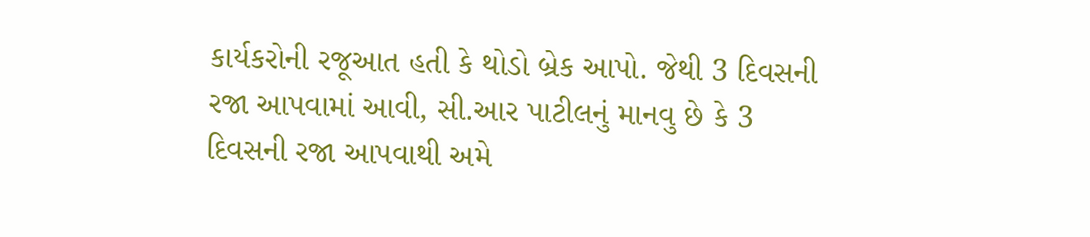કાર્યકરોની રજૂઆત હતી કે થોડો બ્રેક આપો. જેથી 3 દિવસની રજા આપવામાં આવી, સી.આર પાટીલનું માનવુ છે કે 3 દિવસની રજા આપવાથી અમે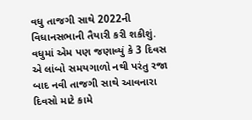વધુ તાજગી સાથે 2022ની વિધાનસભાની તૈયારી કરી શકીશું. વધુમાં એમ પણ જણાવ્યું કે 3 દિવસ એ લાંબો સમયગાળો નથી પરંતુ રજા બાદ નવી તાજગી સાથે આવનારા દિવસો માટે કામે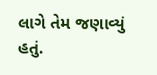લાગે તેમ જણાવ્યું હતું.